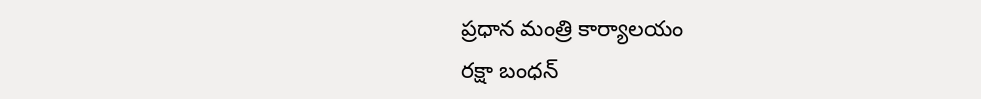ప్రధాన మంత్రి కార్యాలయం
రక్షా బంధన్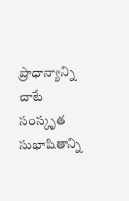ప్రాధాన్యాన్ని చాటే సంస్కృత సుభాషితాన్ని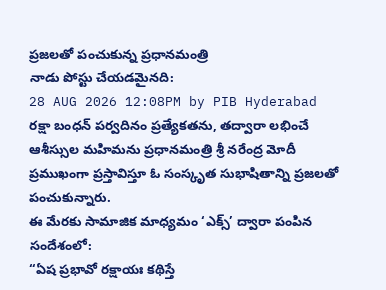ప్రజలతో పంచుకున్న ప్రధానమంత్రి
నాడు పోస్టు చేయడమైనది:
28 AUG 2026 12:08PM by PIB Hyderabad
రక్షా బంధన్ పర్వదినం ప్రత్యేకతను, తద్వారా లభించే ఆశీస్సుల మహిమను ప్రధానమంత్రి శ్రీ నరేంద్ర మోదీ ప్రముఖంగా ప్రస్తావిస్తూ ఓ సంస్కృత సుభాషితాన్ని ప్రజలతో పంచుకున్నారు.
ఈ మేరకు సామాజిక మాధ్యమం ‘ఎక్స్’ ద్వారా పంపిన సందేశంలో:
“ఏష ప్రభావో రక్షాయః కథిస్తే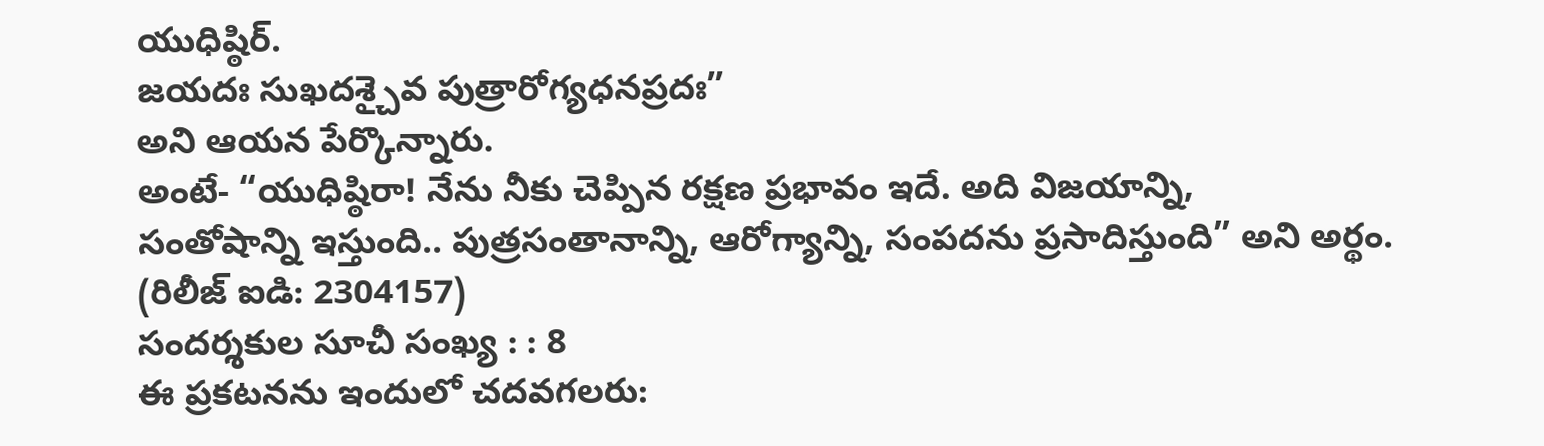యుధిష్ఠిర్.
జయదః సుఖదశ్చైవ పుత్రారోగ్యధనప్రదః”
అని ఆయన పేర్కొన్నారు.
అంటే- “యుధిష్ఠిరా! నేను నీకు చెప్పిన రక్షణ ప్రభావం ఇదే. అది విజయాన్ని,
సంతోషాన్ని ఇస్తుంది.. పుత్రసంతానాన్ని, ఆరోగ్యాన్ని, సంపదను ప్రసాదిస్తుంది” అని అర్థం.
(రిలీజ్ ఐడి: 2304157)
సందర్శకుల సూచీ సంఖ్య : : 8
ఈ ప్రకటనను ఇందులో చదవగలరు: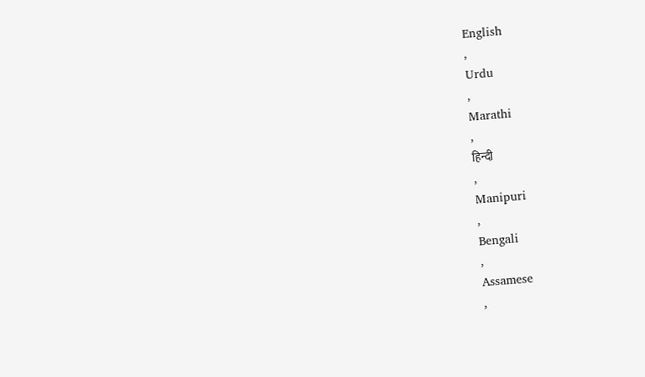English
,
Urdu
,
Marathi
,
हिन्दी
,
Manipuri
,
Bengali
,
Assamese
,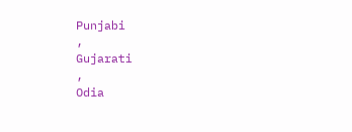Punjabi
,
Gujarati
,
Odia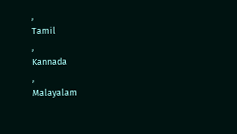,
Tamil
,
Kannada
,
Malayalam